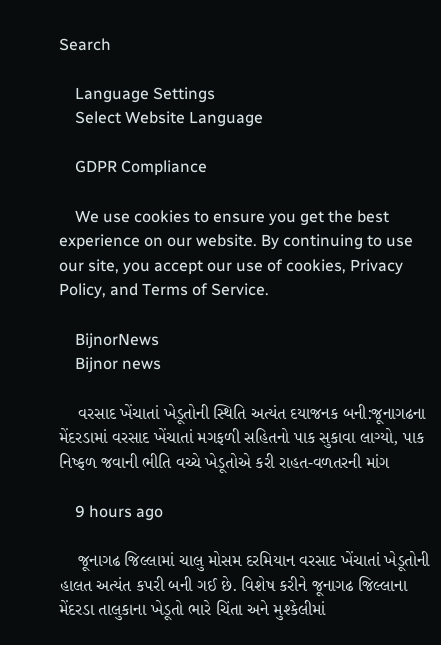Search

    Language Settings
    Select Website Language

    GDPR Compliance

    We use cookies to ensure you get the best experience on our website. By continuing to use our site, you accept our use of cookies, Privacy Policy, and Terms of Service.

    BijnorNews
    Bijnor news

    વરસાદ ખેંચાતાં ખેડૂતોની સ્થિતિ અત્યંત દયાજનક બની:જૂનાગઢના મેંદરડામાં વરસાદ ખેંચાતાં મગફળી સહિતનો પાક સુકાવા લાગ્યો, પાક નિષ્ફળ જવાની ભીતિ વચ્ચે ખેડૂતોએ કરી રાહત-વળતરની માંગ

    9 hours ago

    જૂનાગઢ જિલ્લામાં ચાલુ મોસમ દરમિયાન વરસાદ ખેંચાતાં ખેડૂતોની હાલત અત્યંત કપરી બની ગઈ છે. વિશેષ કરીને જૂનાગઢ જિલ્લાના મેંદરડા તાલુકાના ખેડૂતો ભારે ચિંતા અને મુશ્કેલીમાં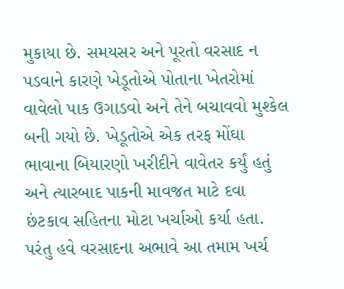મુકાયા છે. સમયસર અને પૂરતો વરસાદ ન પડવાને કારણે ખેડૂતોએ પોતાના ખેતરોમાં વાવેલો પાક ઉગાડવો અને તેને બચાવવો મુશ્કેલ બની ગયો છે. ખેડૂતોએ એક તરફ મોંઘા ભાવાના બિયારણો ખરીદીને વાવેતર કર્યું હતું અને ત્યારબાદ પાકની માવજત માટે દવા છંટકાવ સહિતના મોટા ખર્ચાઓ કર્યા હતા. પરંતુ હવે વરસાદના અભાવે આ તમામ ખર્ચ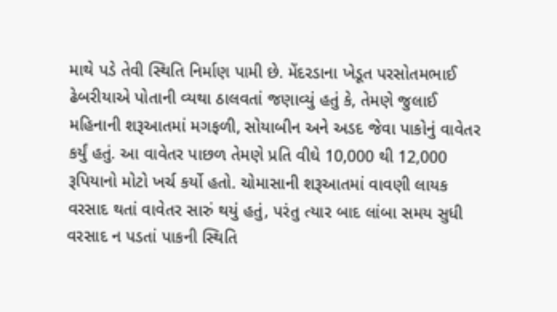માથે પડે તેવી સ્થિતિ નિર્માણ પામી છે. મેંદરડાના ખેડૂત પરસોતમભાઈ ઢેબરીયાએ પોતાની વ્યથા ઠાલવતાં જણાવ્યું હતું કે, તેમણે જુલાઈ મહિનાની શરૂઆતમાં મગફળી, સોયાબીન અને અડદ જેવા પાકોનું વાવેતર કર્યું હતું. આ વાવેતર પાછળ તેમણે પ્રતિ વીઘે 10,000 થી 12,000 રૂપિયાનો મોટો ખર્ચ કર્યો હતો. ચોમાસાની શરૂઆતમાં વાવણી લાયક વરસાદ થતાં વાવેતર સારું થયું હતું, પરંતુ ત્યાર બાદ લાંબા સમય સુધી વરસાદ ન પડતાં પાકની સ્થિતિ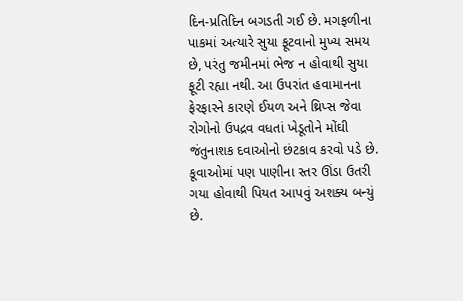દિન-પ્રતિદિન બગડતી ગઈ છે. મગફળીના પાકમાં અત્યારે સુયા ફૂટવાનો મુખ્ય સમય છે, પરંતુ જમીનમાં ભેજ ન હોવાથી સુયા ફૂટી રહ્યા નથી. આ ઉપરાંત હવામાનના ફેરફારને કારણે ઈયળ અને થ્રિપ્સ જેવા રોગોનો ઉપદ્રવ વધતાં ખેડૂતોને મોંઘી જંતુનાશક દવાઓનો છંટકાવ કરવો પડે છે. કૂવાઓમાં પણ પાણીના સ્તર ઊંડા ઉતરી ગયા હોવાથી પિયત આપવું અશક્ય બન્યું છે.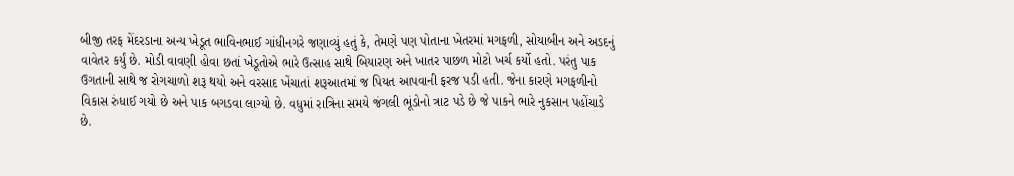બીજી તરફ મેંદરડાના અન્ય ખેડૂત ભાવિનભાઈ ગાંધીનગરે જણાવ્યું હતું કે, તેમણે પણ પોતાના ખેતરમાં મગફળી, સોયાબીન અને અડદનું વાવેતર કર્યું છે. મોડી વાવણી હોવા છતાં ખેડૂતોએ ભારે ઉત્સાહ સાથે બિયારણ અને ખાતર પાછળ મોટો ખર્ચ કર્યો હતો. પરંતુ પાક ઉગતાની સાથે જ રોગચાળો શરૂ થયો અને વરસાદ ખેંચાતાં શરૂઆતમાં જ પિયત આપવાની ફરજ પડી હતી. જેના કારણે મગફળીનો વિકાસ રુંધાઈ ગયો છે અને પાક બગડવા લાગ્યો છે. વધુમાં રાત્રિના સમયે જંગલી ભૂંડોનો ત્રાટ પડે છે જે પાકને ભારે નુકસાન પહોંચાડે છે.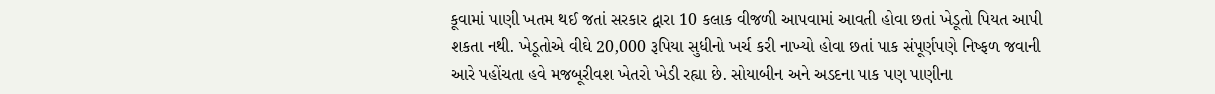કૂવામાં પાણી ખતમ થઈ જતાં સરકાર દ્વારા 10 કલાક વીજળી આપવામાં આવતી હોવા છતાં ખેડૂતો પિયત આપી શકતા નથી. ખેડૂતોએ વીઘે 20,000 રૂપિયા સુધીનો ખર્ચ કરી નાખ્યો હોવા છતાં પાક સંપૂર્ણપણે નિષ્ફળ જવાની આરે પહોંચતા હવે મજબૂરીવશ ખેતરો ખેડી રહ્યા છે. સોયાબીન અને અડદના પાક પણ પાણીના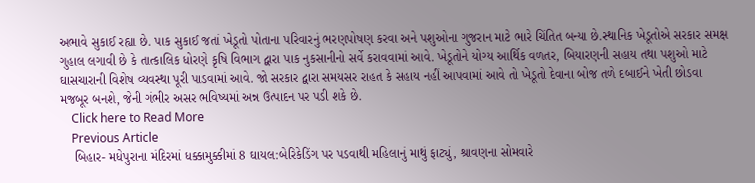અભાવે સુકાઈ રહ્યા છે. પાક સુકાઈ જતાં ખેડૂતો પોતાના પરિવારનું ભરણપોષણ કરવા અને પશુઓના ગુજરાન માટે ભારે ચિંતિત બન્યા છે.સ્થાનિક ખેડૂતોએ સરકાર સમક્ષ ગુહાલ લગાવી છે કે તાત્કાલિક ધોરણે કૃષિ વિભાગ દ્વારા પાક નુકસાનીનો સર્વે કરાવવામાં આવે. ખેડૂતોને યોગ્ય આર્થિક વળતર, બિયારણની સહાય તથા પશુઓ માટે ઘાસચારાની વિશેષ વ્યવસ્થા પૂરી પાડવામાં આવે. જો સરકાર દ્વારા સમયસર રાહત કે સહાય નહીં આપવામાં આવે તો ખેડૂતો દેવાના બોજ તળે દબાઈને ખેતી છોડવા મજબૂર બનશે, જેની ગંભીર અસર ભવિષ્યમાં અન્ન ઉત્પાદન પર પડી શકે છે.
    Click here to Read More
    Previous Article
    બિહાર- મધેપુરાના મંદિરમાં ધક્કામુક્કીમાં 8 ઘાયલ:બેરિકેડિંગ પર પડવાથી મહિલાનું માથું ફાટ્યું, શ્રાવણના સોમવારે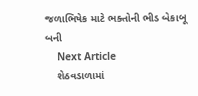જળાભિષેક માટે ભક્તોની ભીડ બેકાબૂ બની
    Next Article
    શેઠવડાળામાં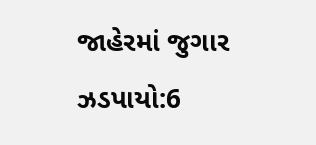જાહેરમાં જુગાર ઝડપાયો:6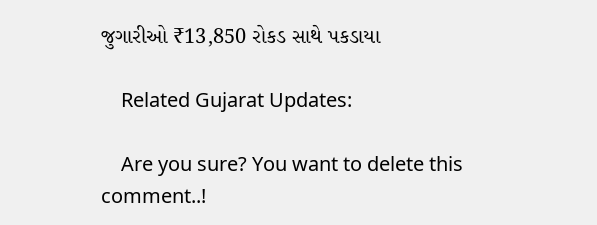જુગારીઓ ₹13,850 રોકડ સાથે પકડાયા

    Related Gujarat Updates:

    Are you sure? You want to delete this comment..!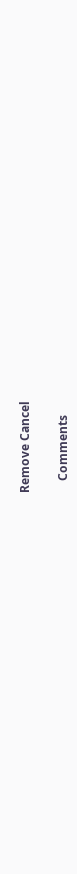Remove Cancel

    Comments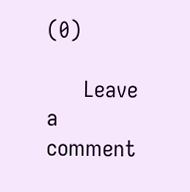(0)

      Leave a comment